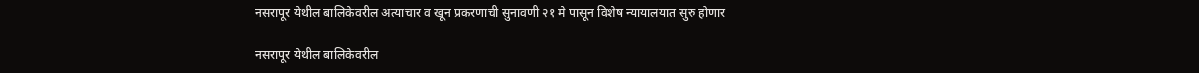नसरापूर येथील बालिकेवरील अत्याचार व खून प्रकरणाची सुनावणी २१ मे पासून विशेष न्यायालयात सुरु होणार

नसरापूर येथील बालिकेवरील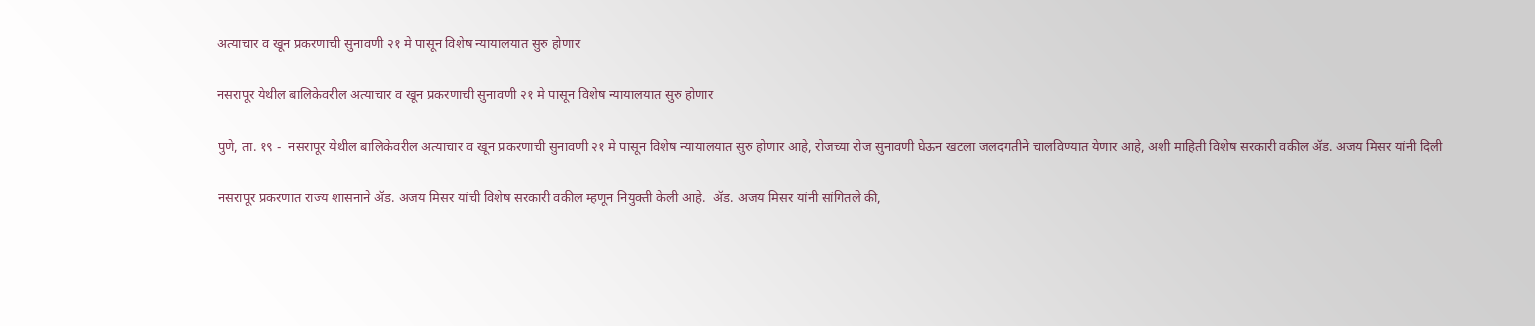अत्याचार व खून प्रकरणाची सुनावणी २१ मे पासून विशेष न्यायालयात सुरु होणार

नसरापूर येथील बालिकेवरील अत्याचार व खून प्रकरणाची सुनावणी २१ मे पासून विशेष न्यायालयात सुरु होणार

पुणे, ता. १९ -  नसरापूर येथील बालिकेवरील अत्याचार व खून प्रकरणाची सुनावणी २१ मे पासून विशेष न्यायालयात सुरु होणार आहे, रोजच्या रोज सुनावणी घेऊन खटला जलदगतीने चालविण्यात येणार आहे, अशी माहिती विशेष सरकारी वकील ॲड. अजय मिसर यांनी दिली

नसरापूर प्रकरणात राज्य शासनाने ॲड. अजय मिसर यांची विशेष सरकारी वकील म्हणून नियुक्ती केली आहे.  ॲड. अजय मिसर यांनी सांगितले की,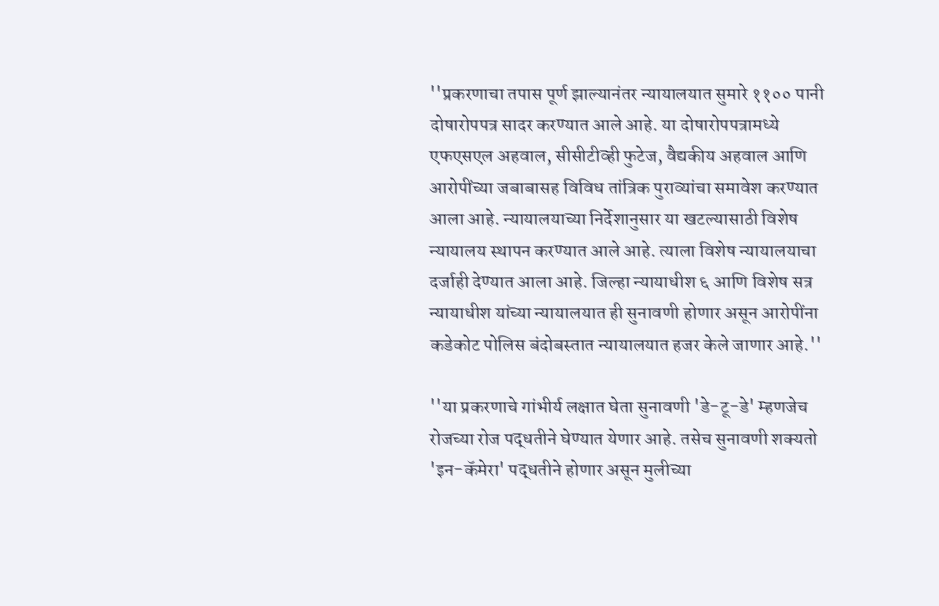''प्रकरणाचा तपास पूर्ण झाल्यानंतर न्यायालयात सुमारे ११०० पानी दोषारोपपत्र सादर करण्यात आले आहे. या दोषारोपपत्रामध्ये एफएसएल अहवाल, सीसीटीव्ही फुटेज, वैद्यकीय अहवाल आणि आरोपींच्या जबाबासह विविध तांत्रिक पुराव्यांचा समावेश करण्यात आला आहे. न्यायालयाच्या निर्देशानुसार या खटल्यासाठी विशेष न्यायालय स्थापन करण्यात आले आहे. त्याला विशेष न्यायालयाचा दर्जाही देण्यात आला आहे. जिल्हा न्यायाधीश ६ आणि विशेष सत्र न्यायाधीश यांच्या न्यायालयात ही सुनावणी होणार असून आरोपींना कडेकोट पोलिस बंदोबस्तात न्यायालयात हजर केले जाणार आहे.''

''या प्रकरणाचे गांभीर्य लक्षात घेता सुनावणी 'डे-टू-डे' म्हणजेच रोजच्या रोज पद्धतीने घेण्यात येणार आहे. तसेच सुनावणी शक्यतो 'इन-कॅमेरा' पद्धतीने होणार असून मुलीच्या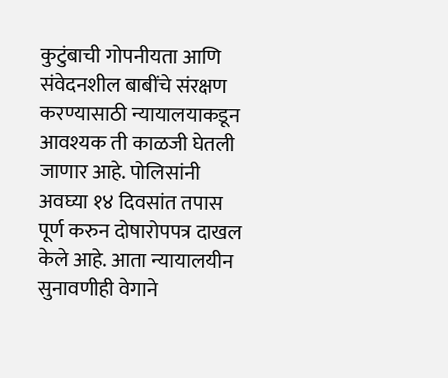कुटुंबाची गोपनीयता आणि संवेदनशील बाबींचे संरक्षण करण्यासाठी न्यायालयाकडून आवश्यक ती काळजी घेतली जाणार आहे. पोलिसांनी अवघ्या १४ दिवसांत तपास पूर्ण करुन दोषारोपपत्र दाखल केले आहे. आता न्यायालयीन सुनावणीही वेगाने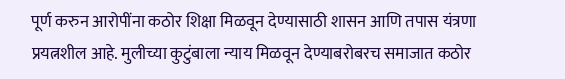पूर्ण करुन आरोपींना कठोर शिक्षा मिळवून देण्यासाठी शासन आणि तपास यंत्रणा प्रयत्नशील आहे. मुलीच्या कुटुंबाला न्याय मिळवून देण्याबरोबरच समाजात कठोर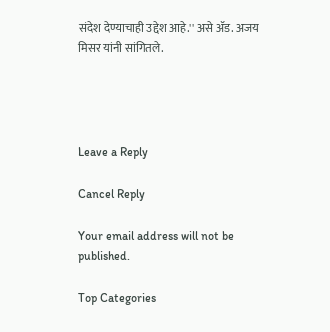संदेश देण्याचाही उद्देश आहे.'' असे ॲड. अजय मिसर यांनी सांगितले.




Leave a Reply

Cancel Reply

Your email address will not be published.

Top Categories